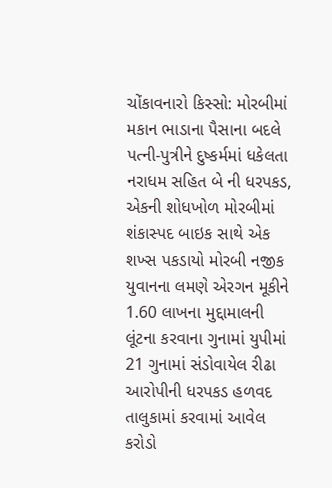ચોંકાવનારો કિસ્સો: મોરબીમાં મકાન ભાડાના પૈસાના બદલે પત્ની-પુત્રીને દુષ્કર્મમાં ધકેલતા નરાધમ સહિત બે ની ધરપકડ, એકની શોધખોળ મોરબીમાં શંકાસ્પદ બાઇક સાથે એક શખ્સ પકડાયો મોરબી નજીક યુવાનના લમણે એરગન મૂકીને 1.60 લાખના મુદ્દામાલની લૂંટના કરવાના ગુનામાં યુપીમાં 21 ગુનામાં સંડોવાયેલ રીઢા આરોપીની ધરપકડ હળવદ તાલુકામાં કરવામાં આવેલ કરોડો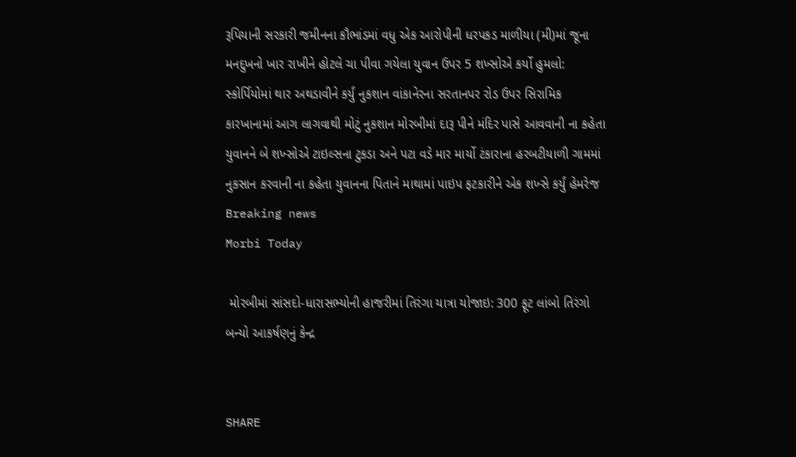રૂપિયાની સરકારી જમીનના કૌભાંડમાં વધુ એક આરોપીની ધરપકડ માળીયા (મી)માં જૂના મનદુખનો ખાર રાખીને હોટલે ચા પીવા ગયેલા યુવાન ઉપર 5 શખ્સોએ કર્યો હુમલો: સ્કોર્પિયોમાં થાર અથડાવીને કર્યું નુકશાન વાંકાનેરના સરતાનપર રોડ ઉપર સિરામિક કારખાનામાં આગ લાગવાથી મોટું નુકશાન મોરબીમાં દારૂ પીને મંદિર પાસે આવવાની ના કહેતા યુવાનને બે શખ્સોએ ટાઇલ્સના ટુકડા અને પટા વડે માર માર્યો ટંકારાના હરબટીયાળી ગામમાં નુકસાન કરવાની ના કહેતા યુવાનના પિતાને માથામાં પાઇપ ફટકારીને એક શખ્સે કર્યું હેમરેજ
Breaking news
Morbi Today

 મોરબીમાં સાંસદો-ધારાસભ્યોની હાજરીમાં તિરંગા યાત્રા યોજાઇ: 300 ફૂટ લાંબો તિરંગો બન્યો આકર્ષણનું કેન્દ્ર


SHARE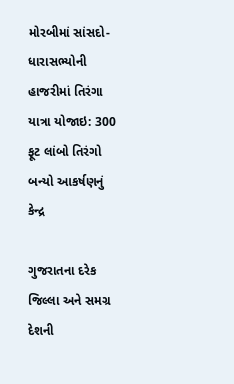મોરબીમાં સાંસદો-ધારાસભ્યોની હાજરીમાં તિરંગા યાત્રા યોજાઇ: 300 ફૂટ લાંબો તિરંગો બન્યો આકર્ષણનું કેન્દ્ર

ગુજરાતના દરેક જિલ્લા અને સમગ્ર દેશની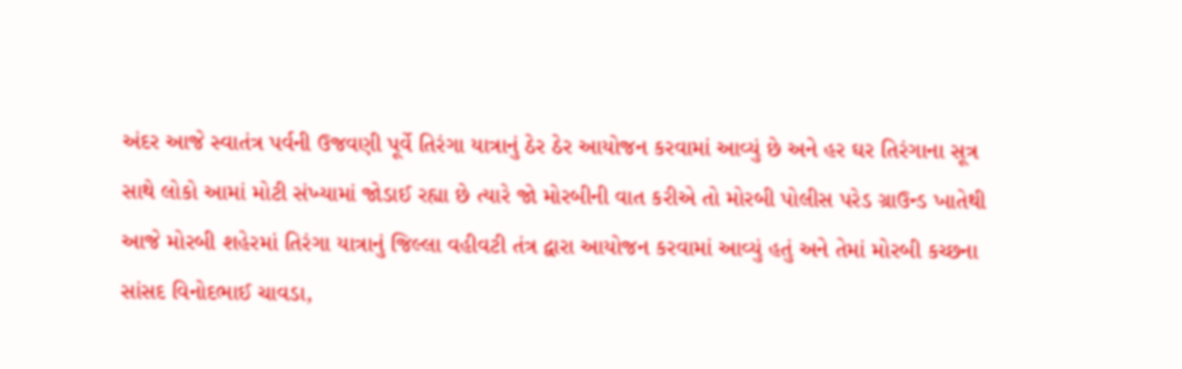અંદર આજે સ્વાતંત્ર પર્વની ઉજવણી પૂર્વે તિરંગા યાત્રાનું ઠેર ઠેર આયોજન કરવામાં આવ્યું છે અને હર ઘર તિરંગાના સૂત્ર સાથે લોકો આમાં મોટી સંખ્યામાં જોડાઈ રહ્યા છે ત્યારે જો મોરબીની વાત કરીએ તો મોરબી પોલીસ પરેડ ગ્રાઉન્ડ ખાતેથી આજે મોરબી શહેરમાં તિરંગા યાત્રાનું જિલ્લા વહીવટી તંત્ર દ્વારા આયોજન કરવામાં આવ્યું હતું અને તેમાં મોરબી કચ્છના સાંસદ વિનોદભાઈ ચાવડા,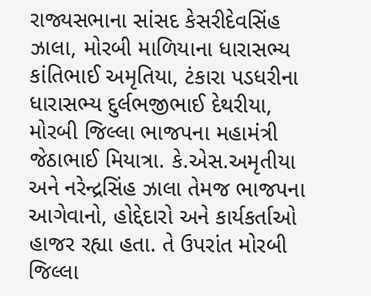રાજ્યસભાના સાંસદ કેસરીદેવસિંહ ઝાલા, મોરબી માળિયાના ધારાસભ્ય કાંતિભાઈ અમૃતિયા, ટંકારા પડધરીના ધારાસભ્ય દુર્લભજીભાઈ દેથરીયા, મોરબી જિલ્લા ભાજપના મહામંત્રી જેઠાભાઈ મિયાત્રા. કે.એસ.અમૃતીયા અને નરેન્દ્રસિંહ ઝાલા તેમજ ભાજપના આગેવાનો, હોદ્દેદારો અને કાર્યકર્તાઓ હાજર રહ્યા હતા. તે ઉપરાંત મોરબી જિલ્લા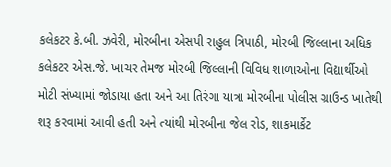કલેકટર કે.બી. ઝવેરી, મોરબીના એસપી રાહુલ ત્રિપાઠી, મોરબી જિલ્લાના અધિક કલેકટર એસ.જે. ખાચર તેમજ મોરબી જિલ્લાની વિવિધ શાળાઓના વિદ્યાર્થીઓ મોટી સંખ્યામાં જોડાયા હતા અને આ તિરંગા યાત્રા મોરબીના પોલીસ ગ્રાઉન્ડ ખાતેથી શરૂ કરવામાં આવી હતી અને ત્યાંથી મોરબીના જેલ રોડ, શાકમાર્કેટ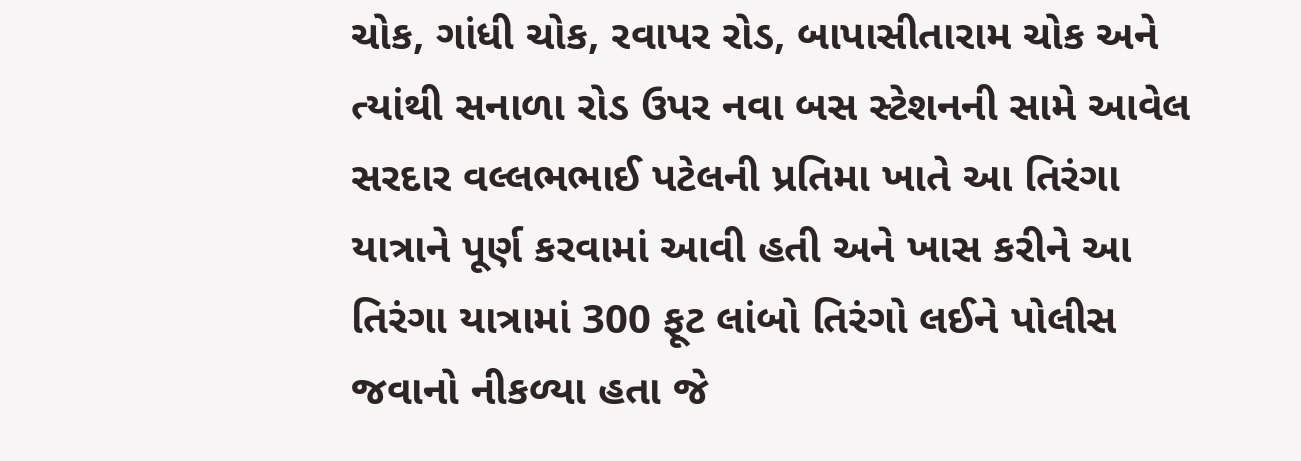ચોક, ગાંધી ચોક, રવાપર રોડ, બાપાસીતારામ ચોક અને ત્યાંથી સનાળા રોડ ઉપર નવા બસ સ્ટેશનની સામે આવેલ સરદાર વલ્લભભાઈ પટેલની પ્રતિમા ખાતે આ તિરંગા યાત્રાને પૂર્ણ કરવામાં આવી હતી અને ખાસ કરીને આ તિરંગા યાત્રામાં 300 ફૂટ લાંબો તિરંગો લઈને પોલીસ જવાનો નીકળ્યા હતા જે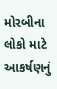મોરબીના લોકો માટે આકર્ષણનું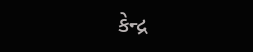કેન્દ્ર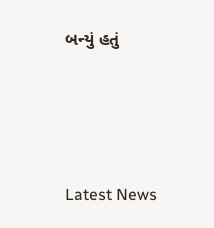બન્યું હતું






Latest News